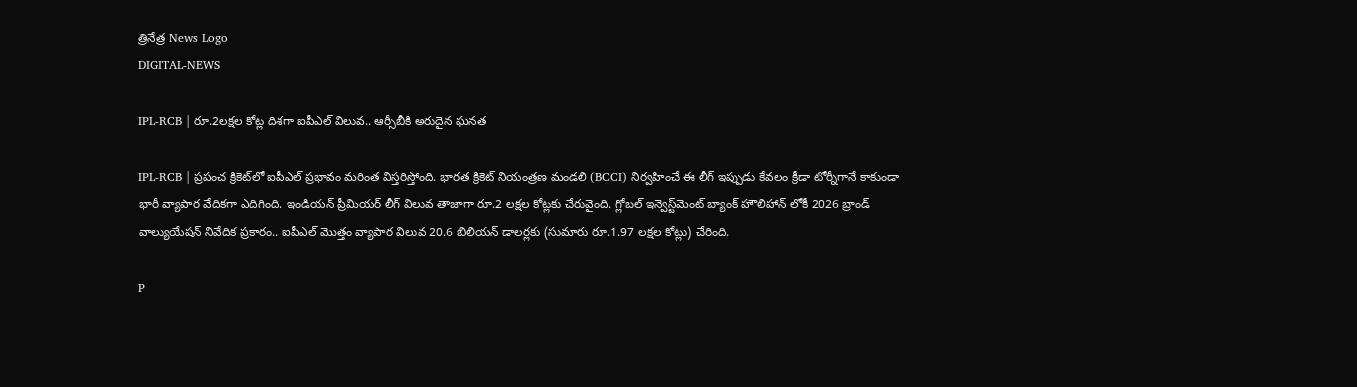త్రినేత్ర News Logo
DIGITAL-NEWS

IPL-RCB | రూ.2లక్షల కోట్ల దిశగా ఐపీఎల్‌ విలువ.. ఆర్సీబీకి అరుదైన ఘనత

IPL-RCB | ప్రపంచ క్రికెట్‌లో ఐపీఎల్‌ ప్రభావం మరింత విస్తరిస్తోంది. భారత క్రికెట్‌ నియంత్రణ మండలి (BCCI) నిర్వహించే ఈ లీగ్‌ ఇప్పుడు కేవలం క్రీడా టోర్నీగానే కాకుండా భారీ వ్యాపార వేదికగా ఎదిగింది. ఇండియన్‌ ప్రీమియర్‌ లీగ్‌ విలువ తాజాగా రూ.2 లక్షల కోట్లకు చేరువైంది. గ్లోబల్‌ ఇన్వెస్ట్‌మెంట్‌ బ్యాంక్‌ హౌలిహాన్‌ లోకీ 2026 బ్రాండ్‌ వాల్యుయేషన్‌ నివేదిక ప్రకారం.. ఐపీఎల్‌ మొత్తం వ్యాపార విలువ 20.6 బిలియన్‌ డాలర్లకు (సుమారు రూ.1.97 లక్షల కోట్లు) చేరింది.

P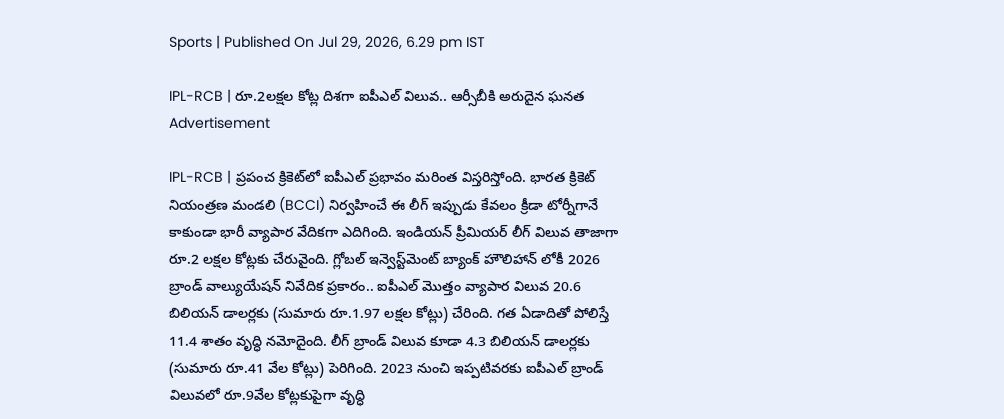Sports | Published On Jul 29, 2026, 6.29 pm IST

IPL-RCB | రూ.2లక్షల కోట్ల దిశగా ఐపీఎల్‌ విలువ.. ఆర్సీబీకి అరుదైన ఘనత
Advertisement

IPL-RCB | ప్రపంచ క్రికెట్‌లో ఐపీఎల్‌ ప్రభావం మరింత విస్తరిస్తోంది. భారత క్రికెట్‌ నియంత్రణ మండలి (BCCI) నిర్వహించే ఈ లీగ్‌ ఇప్పుడు కేవలం క్రీడా టోర్నీగానే కాకుండా భారీ వ్యాపార వేదికగా ఎదిగింది. ఇండియన్‌ ప్రీమియర్‌ లీగ్‌ విలువ తాజాగా రూ.2 లక్షల కోట్లకు చేరువైంది. గ్లోబల్‌ ఇన్వెస్ట్‌మెంట్‌ బ్యాంక్‌ హౌలిహాన్‌ లోకీ 2026 బ్రాండ్‌ వాల్యుయేషన్‌ నివేదిక ప్రకారం.. ఐపీఎల్‌ మొత్తం వ్యాపార విలువ 20.6 బిలియన్‌ డాలర్లకు (సుమారు రూ.1.97 లక్షల కోట్లు) చేరింది. గత ఏడాదితో పోలిస్తే 11.4 శాతం వృద్ధి నమోదైంది. లీగ్‌ బ్రాండ్‌ విలువ కూడా 4.3 బిలియన్‌ డాలర్లకు (సుమారు రూ.41 వేల కోట్లు) పెరిగింది. 2023 నుంచి ఇప్పటివరకు ఐపీఎల్‌ బ్రాండ్‌ విలువలో రూ.9వేల కోట్లకుపైగా వృద్ధి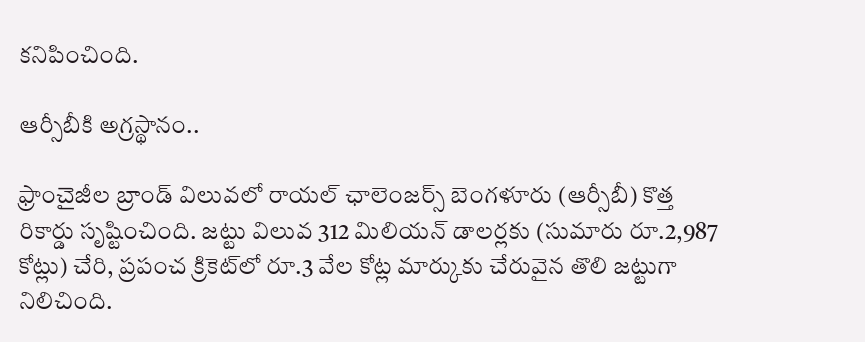కనిపించింది.

ఆర్సీబీకి అగ్రస్థానం..

ఫ్రాంచైజీల బ్రాండ్‌ విలువలో రాయల్‌ ఛాలెంజర్స్‌ బెంగళూరు (ఆర్సీబీ) కొత్త రికార్డు సృష్టించింది. జట్టు విలువ 312 మిలియన్‌ డాలర్లకు (సుమారు రూ.2,987 కోట్లు) చేరి, ప్రపంచ క్రికెట్‌లో రూ.3 వేల కోట్ల మార్కుకు చేరువైన తొలి జట్టుగా నిలిచింది.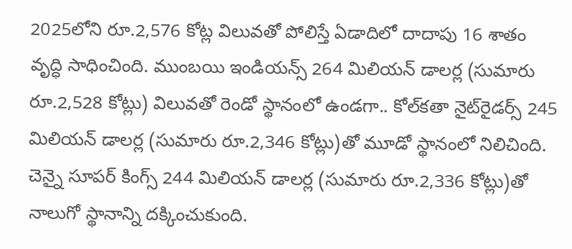2025లోని రూ.2,576 కోట్ల విలువతో పోలిస్తే ఏడాదిలో దాదాపు 16 శాతం వృద్ధి సాధించింది. ముంబయి ఇండియన్స్‌ 264 మిలియన్‌ డాలర్ల (సుమారు రూ.2,528 కోట్లు) విలువతో రెండో స్థానంలో ఉండగా.. కోల్‌కతా నైట్‌రైడర్స్‌ 245 మిలియన్‌ డాలర్ల (సుమారు రూ.2,346 కోట్లు)తో మూడో స్థానంలో నిలిచింది. చెన్నై సూపర్‌ కింగ్స్‌ 244 మిలియన్‌ డాలర్ల (సుమారు రూ.2,336 కోట్లు)తో నాలుగో స్థానాన్ని దక్కించుకుంది.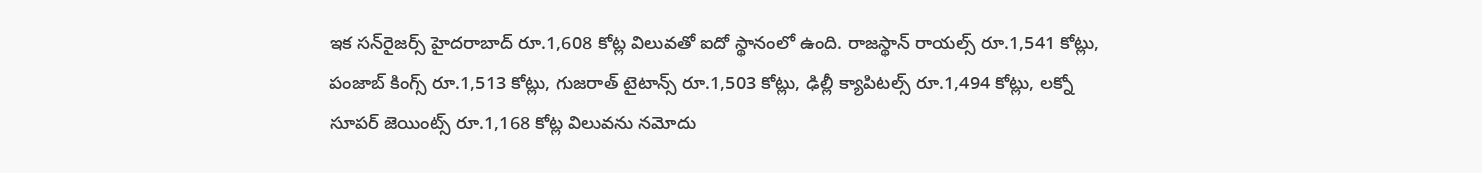ఇక సన్‌రైజర్స్‌ హైదరాబాద్‌ రూ.1,608 కోట్ల విలువతో ఐదో స్థానంలో ఉంది. రాజస్థాన్‌ రాయల్స్‌ రూ.1,541 కోట్లు, పంజాబ్‌ కింగ్స్‌ రూ.1,513 కోట్లు, గుజరాత్‌ టైటాన్స్‌ రూ.1,503 కోట్లు, ఢిల్లీ క్యాపిటల్స్‌ రూ.1,494 కోట్లు, లక్నో సూపర్‌ జెయింట్స్‌ రూ.1,168 కోట్ల విలువను నమోదు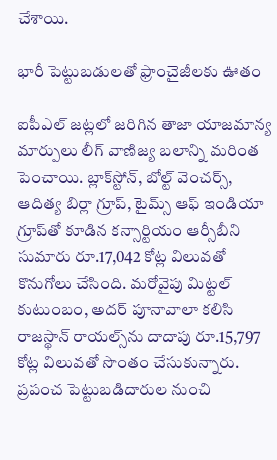చేశాయి.

భారీ పెట్టుబడులతో ఫ్రాంచైజీలకు ఊతం

ఐపీఎల్‌ జట్లలో జరిగిన తాజా యాజమాన్య మార్పులు లీగ్‌ వాణిజ్య బలాన్ని మరింత పెంచాయి. బ్లాక్‌స్టోన్‌, బోల్ట్‌ వెంచర్స్‌, ఆదిత్య బిర్లా గ్రూప్‌, టైమ్స్‌ ఆఫ్‌ ఇండియా గ్రూప్‌తో కూడిన కన్సార్టియం ఆర్సీబీని సుమారు రూ.17,042 కోట్ల విలువతో కొనుగోలు చేసింది. మరోవైపు మిట్టల్‌ కుటుంబం, అదర్‌ పూనావాలా కలిసి రాజస్థాన్‌ రాయల్స్‌ను దాదాపు రూ.15,797 కోట్ల విలువతో సొంతం చేసుకున్నారు. ప్రపంచ పెట్టుబడిదారుల నుంచి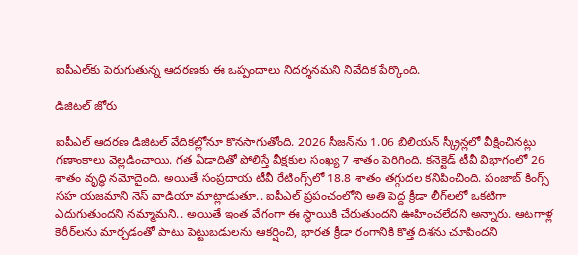ఐపీఎల్‌కు పెరుగుతున్న ఆదరణకు ఈ ఒప్పందాలు నిదర్శనమని నివేదిక పేర్కొంది.

డిజిటల్‌ జోరు

ఐపీఎల్‌ ఆదరణ డిజిటల్‌ వేదికల్లోనూ కొనసాగుతోంది. 2026 సీజన్‌ను 1.06 బిలియన్‌ స్క్రీన్లలో వీక్షించినట్లు గణాంకాలు వెల్లడించాయి. గత ఏడాదితో పోలిస్తే వీక్షకుల సంఖ్య 7 శాతం పెరిగింది. కనెక్టెడ్‌ టీవీ విభాగంలో 26 శాతం వృద్ధి నమోదైంది. అయితే సంప్రదాయ టీవీ రేటింగ్స్‌లో 18.8 శాతం తగ్గుదల కనిపించింది. పంజాబ్‌ కింగ్స్‌ సహ యజమాని నెస్‌ వాడియా మాట్లాడుతూ.. ఐపీఎల్‌ ప్రపంచంలోని అతి పెద్ద క్రీడా లీగ్‌లలో ఒకటిగా ఎదుగుతుందని నమ్మామని.. అయితే ఇంత వేగంగా ఈ స్థాయికి చేరుతుందని ఊహించలేదని అన్నారు. ఆటగాళ్ల కెరీర్‌లను మార్చడంతో పాటు పెట్టుబడులను ఆకర్షించి, భారత క్రీడా రంగానికి కొత్త దిశను చూపిందని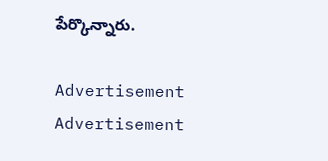పేర్కొన్నారు.

Advertisement
Advertisement